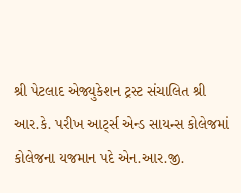શ્રી પેટલાદ એજ્યુકેશન ટ્રસ્ટ સંચાલિત શ્રી આર.કે. પરીખ આર્ટ્સ એન્ડ સાયન્સ કોલેજમાં કોલેજના યજમાન પદે એન.આર.જી.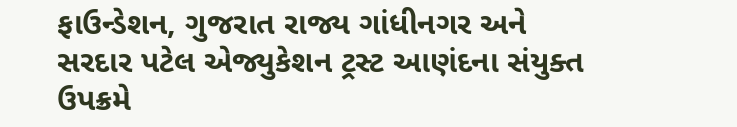ફાઉન્ડેશન, ગુજરાત રાજ્ય ગાંધીનગર અને સરદાર પટેલ એજ્યુકેશન ટ્રસ્ટ આણંદના સંયુક્ત ઉપક્રમે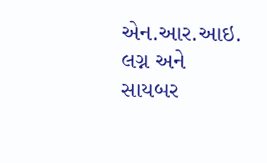એન.આર.આઇ. લગ્ન અને સાયબર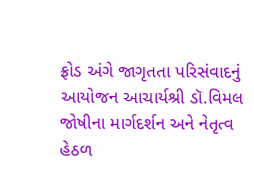ફ્રોડ અંગે જાગૃતતા પરિસંવાદનું આયોજન આચાર્યશ્રી ડૉ.વિમલ જોષીના માર્ગદર્શન અને નેતૃત્વ હેઠળ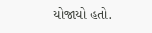યોજાયો હતો.